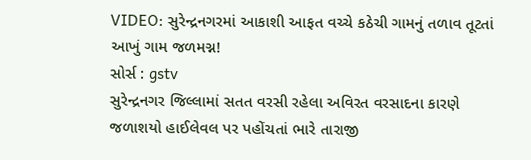VIDEO: સુરેન્દ્રનગરમાં આકાશી આફત વચ્ચે કઠેચી ગામનું તળાવ તૂટતાં આખું ગામ જળમગ્ન!
સોર્સ : gstv
સુરેન્દ્રનગર જિલ્લામાં સતત વરસી રહેલા અવિરત વરસાદના કારણે જળાશયો હાઈલેવલ પર પહોંચતાં ભારે તારાજી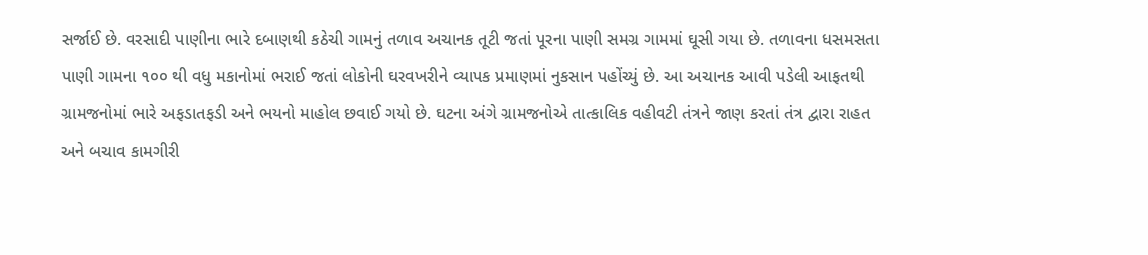સર્જાઈ છે. વરસાદી પાણીના ભારે દબાણથી કઠેચી ગામનું તળાવ અચાનક તૂટી જતાં પૂરના પાણી સમગ્ર ગામમાં ઘૂસી ગયા છે. તળાવના ધસમસતા પાણી ગામના ૧૦૦ થી વધુ મકાનોમાં ભરાઈ જતાં લોકોની ઘરવખરીને વ્યાપક પ્રમાણમાં નુકસાન પહોંચ્યું છે. આ અચાનક આવી પડેલી આફતથી ગ્રામજનોમાં ભારે અફડાતફડી અને ભયનો માહોલ છવાઈ ગયો છે. ઘટના અંગે ગ્રામજનોએ તાત્કાલિક વહીવટી તંત્રને જાણ કરતાં તંત્ર દ્વારા રાહત અને બચાવ કામગીરી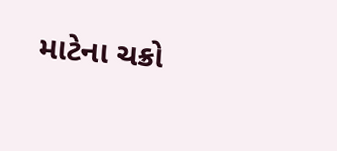માટેના ચક્રો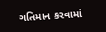ગતિમાન કરવામાં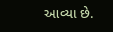આવ્યા છે.